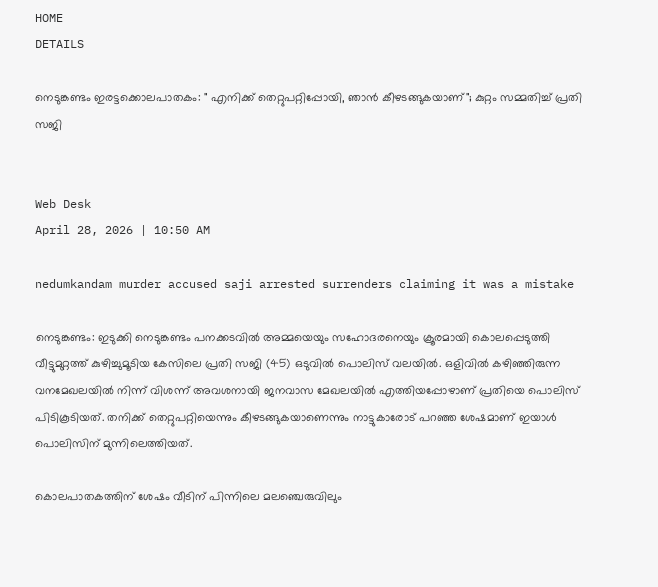HOME
DETAILS

നെടുങ്കണ്ടം ഇരട്ടക്കൊലപാതകം: " എനിക്ക് തെറ്റുപറ്റിപ്പോയി, ഞാൻ കീഴടങ്ങുകയാണ്"; കുറ്റം സമ്മതിച്ച് പ്രതി സജി


Web Desk
April 28, 2026 | 10:50 AM

nedumkandam murder accused saji arrested surrenders claiming it was a mistake

നെടുങ്കണ്ടം: ഇടുക്കി നെടുങ്കണ്ടം പനക്കടവിൽ അമ്മയെയും സഹോദരനെയും ക്രൂരമായി കൊലപ്പെടുത്തി വീട്ടുമുറ്റത്ത് കുഴിച്ചുമൂടിയ കേസിലെ പ്രതി സജി (45) ഒടുവിൽ പൊലിസ് വലയിൽ. ഒളിവിൽ കഴിഞ്ഞിരുന്ന വനമേഖലയിൽ നിന്ന് വിശന്ന് അവശനായി ജനവാസ മേഖലയിൽ എത്തിയപ്പോഴാണ് പ്രതിയെ പൊലിസ് പിടികൂടിയത്. തനിക്ക് തെറ്റുപറ്റിയെന്നും കീഴടങ്ങുകയാണെന്നും നാട്ടുകാരോട് പറഞ്ഞ ശേഷമാണ് ഇയാൾ പൊലിസിന് മുന്നിലെത്തിയത്.

കൊലപാതകത്തിന് ശേഷം വീടിന് പിന്നിലെ മലഞ്ചെരുവിലും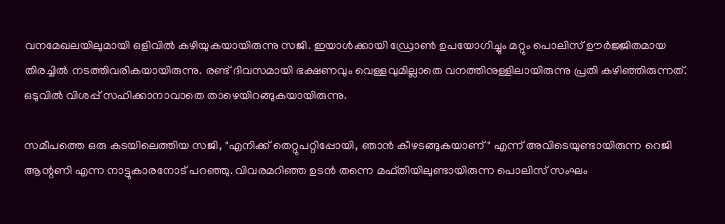വനമേഖലയിലുമായി ഒളിവിൽ കഴിയുകയായിരുന്നു സജി. ഇയാൾക്കായി ഡ്രോൺ ഉപയോഗിച്ചും മറ്റും പൊലിസ് ഊർജ്ജിതമായ തിരച്ചിൽ നടത്തിവരികയായിരുന്നു. രണ്ട് ദിവസമായി ഭക്ഷണവും വെള്ളവുമില്ലാതെ വനത്തിനുള്ളിലായിരുന്നു പ്രതി കഴിഞ്ഞിരുന്നത്. ഒടുവിൽ വിശപ്പ് സഹിക്കാനാവാതെ താഴെയിറങ്ങുകയായിരുന്നു.

സമീപത്തെ ഒരു കടയിലെത്തിയ സജി, "എനിക്ക് തെറ്റുപറ്റിപ്പോയി, ഞാൻ കീഴടങ്ങുകയാണ്" എന്ന് അവിടെയുണ്ടായിരുന്ന റെജി ആന്റണി എന്ന നാട്ടുകാരനോട് പറഞ്ഞു. വിവരമറിഞ്ഞ ഉടൻ തന്നെ മഫ്തിയിലുണ്ടായിരുന്ന പൊലിസ് സംഘം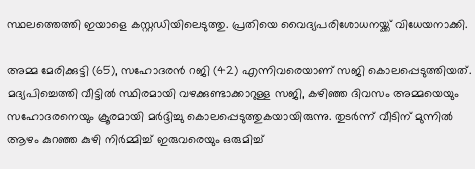സ്ഥലത്തെത്തി ഇയാളെ കസ്റ്റഡിയിലെടുത്തു. പ്രതിയെ വൈദ്യപരിശോധനയ്ക്ക് വിധേയനാക്കി.

അമ്മ മേരിക്കുട്ടി (65), സഹോദരൻ റജി (42) എന്നിവരെയാണ് സജി കൊലപ്പെടുത്തിയത്. മദ്യപിച്ചെത്തി വീട്ടിൽ സ്ഥിരമായി വഴക്കുണ്ടാക്കാറുള്ള സജി, കഴിഞ്ഞ ദിവസം അമ്മയെയും സഹോദരനെയും ക്രൂരമായി മർദ്ദിച്ചു കൊലപ്പെടുത്തുകയായിരുന്നു. തുടർന്ന് വീടിന് മുന്നിൽ ആഴം കുറഞ്ഞ കുഴി നിർമ്മിച്ച് ഇരുവരെയും ഒരുമിച്ച്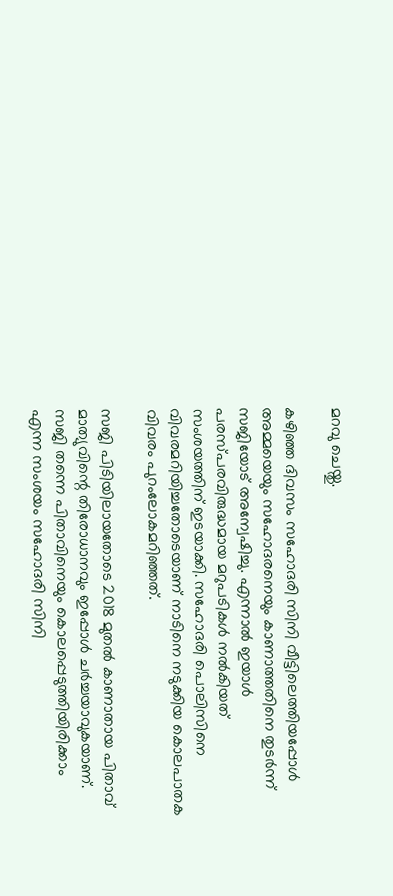മറവു ചെയ്തു.

കഴിഞ്ഞ ദിവസം സഹോദരി സിനി വീട്ടിലെത്തിയപ്പോൾ അമ്മയെയും സഹോദരനെയും കാണാത്തതിനെ തുടർന്ന് സജിയോട് അന്വേഷിച്ചു. എന്നാൽ ഇയാൾ പരസ്പരവിരുദ്ധമായ മറുപടികൾ നൽകിയത് സംശയത്തിന് ഇടയാക്കി. സഹോദരി പൊലിസിനെ വിവരമറിയിച്ചതോടെയാണ് നാടിനെ നടുക്കിയ കൊലപാതക വിവരം പുറംലോകമറിഞ്ഞത്.

സജി പിടിയിലായതോടെ 2018 മുതൽ കാണാതായ പിതാവ് മാത്യുവിന്റെ തിരോധാനവും ഇപ്പോൾ ചർച്ചയാവുകയാണ്. സജി തന്നെ പിതാവിനെയും കൊലപ്പെടുത്തിയിരിക്കാം എന്ന സംശയം സഹോദരി സിനി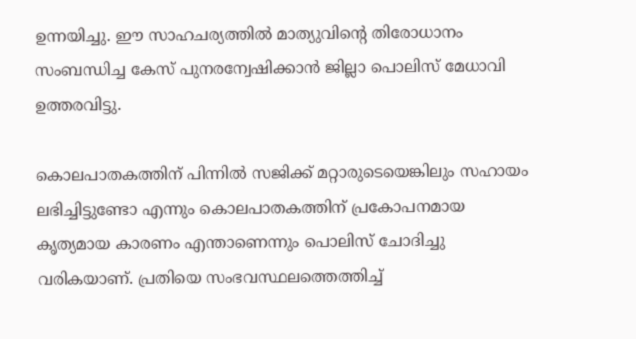ഉന്നയിച്ചു. ഈ സാഹചര്യത്തിൽ മാത്യുവിന്റെ തിരോധാനം സംബന്ധിച്ച കേസ് പുനരന്വേഷിക്കാൻ ജില്ലാ പൊലിസ് മേധാവി ഉത്തരവിട്ടു.

കൊലപാതകത്തിന് പിന്നിൽ സജിക്ക് മറ്റാരുടെയെങ്കിലും സഹായം ലഭിച്ചിട്ടുണ്ടോ എന്നും കൊലപാതകത്തിന് പ്രകോപനമായ കൃത്യമായ കാരണം എന്താണെന്നും പൊലിസ് ചോദിച്ചു വരികയാണ്. പ്രതിയെ സംഭവസ്ഥലത്തെത്തിച്ച്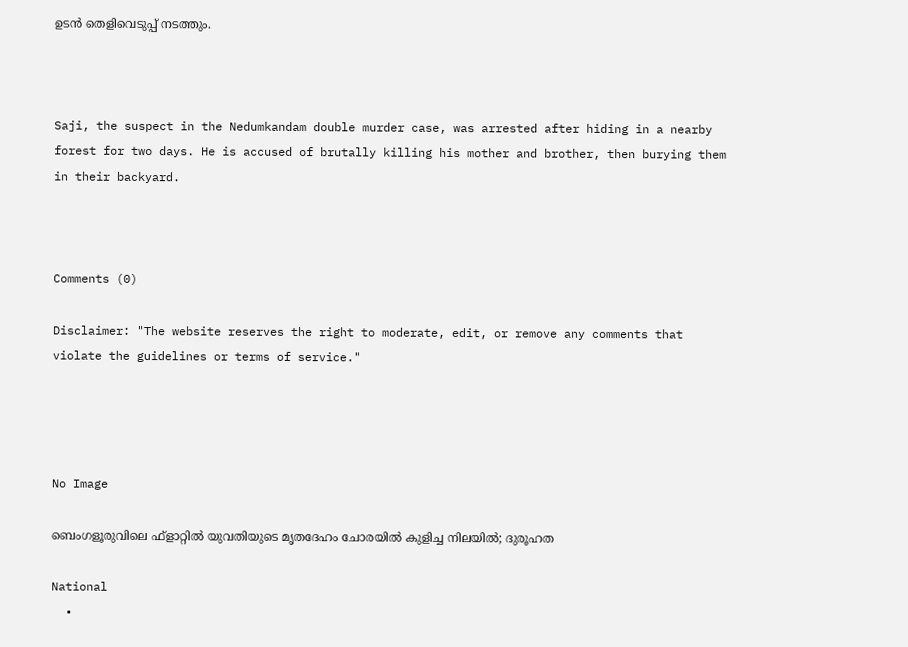ഉടൻ തെളിവെടുപ്പ് നടത്തും.



Saji, the suspect in the Nedumkandam double murder case, was arrested after hiding in a nearby forest for two days. He is accused of brutally killing his mother and brother, then burying them in their backyard.



Comments (0)

Disclaimer: "The website reserves the right to moderate, edit, or remove any comments that violate the guidelines or terms of service."




No Image

ബെംഗളൂരുവിലെ ഫ്‌ളാറ്റിൽ യുവതിയുടെ മൃതദേഹം ചോരയിൽ കുളിച്ച നിലയിൽ; ദുരൂഹത

National
  •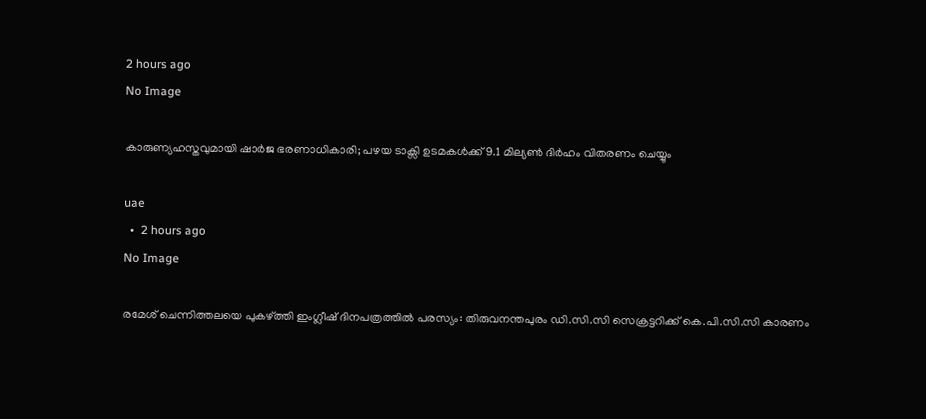2 hours ago
No Image

കാരുണ്യഹസ്തവുമായി ഷാർജ ഭരണാധികാരി; പഴയ ടാക്സി ഉടമകൾക്ക് 9.1 മില്യൺ ദിർഹം വിതരണം ചെയ്യും

uae
  •  2 hours ago
No Image

രമേശ് ചെന്നിത്തലയെ പുകഴ്ത്തി ഇംഗ്ലീഷ് ദിനപത്രത്തിൽ പരസ്യം: തിരുവനന്തപുരം ഡി.സി.സി സെക്രട്ടറിക്ക് കെ.പി.സി.സി കാരണം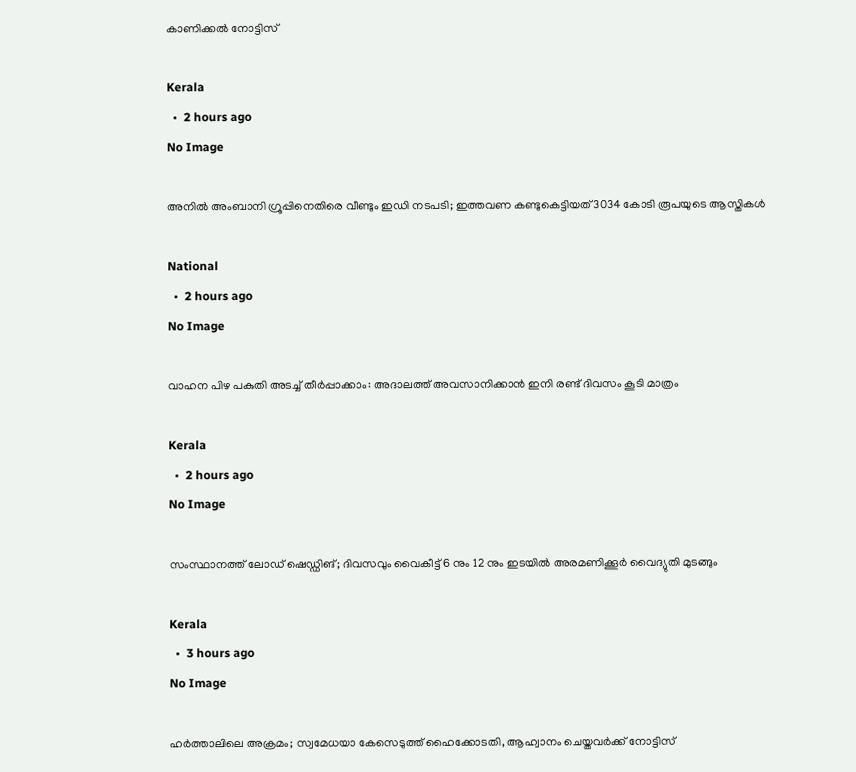കാണിക്കൽ നോട്ടിസ്

Kerala
  •  2 hours ago
No Image

അനിൽ അംബാനി ഗ്രൂപ്പിനെതിരെ വീണ്ടും ഇഡി നടപടി; ഇത്തവണ കണ്ടുകെട്ടിയത് 3034 കോടി രൂപയുടെ ആസ്തികൾ

National
  •  2 hours ago
No Image

വാഹന പിഴ പകുതി അടച്ച് തീർപ്പാക്കാം: അദാലത്ത് അവസാനിക്കാൻ ഇനി രണ്ട് ദിവസം കൂടി മാത്രം

Kerala
  •  2 hours ago
No Image

സംസ്ഥാനത്ത് ലോഡ് ഷെഡ്ഡിങ്; ദിവസവും വൈകീട്ട് 6 നും 12 നും ഇടയില്‍ അരമണിക്കൂര്‍ വൈദ്യുതി മുടങ്ങും

Kerala
  •  3 hours ago
No Image

ഹര്‍ത്താലിലെ അക്രമം; സ്വമേധയാ കേസെടുത്ത് ഹൈക്കോടതി, ആഹ്വാനം ചെയ്തവര്‍ക്ക് നോട്ടിസ്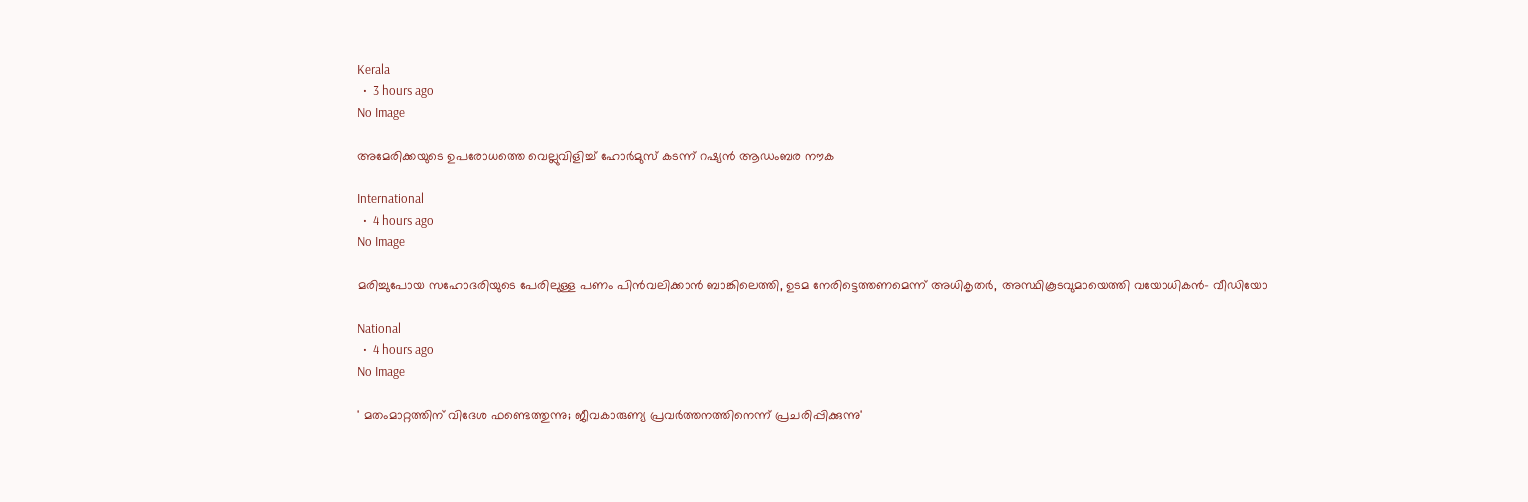Kerala
  •  3 hours ago
No Image

അമേരിക്കയുടെ ഉപരോധത്തെ വെല്ലുവിളിച്ച് ഹോര്‍മുസ് കടന്ന് റഷ്യന്‍ ആഡംബര നൗക

International
  •  4 hours ago
No Image

മരിച്ചുപോയ സഹോദരിയുടെ പേരിലുള്ള പണം പിന്‍വലിക്കാന്‍ ബാങ്കിലെത്തി, ഉടമ നേരിട്ടെത്തണമെന്ന് അധികൃതര്‍, അസ്ഥികൂടവുമായെത്തി വയോധികന്‍- വീഡിയോ

National
  •  4 hours ago
No Image

' മതംമാറ്റത്തിന് വിദേശ ഫണ്ടെത്തുന്നു; ജീവകാരുണ്യ പ്രവര്‍ത്തനത്തിനെന്ന് പ്രചരിപ്പിക്കുന്നു'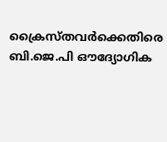ക്രൈസ്തവര്‍ക്കെതിരെ ബി.ജെ.പി ഔദ്യോഗിക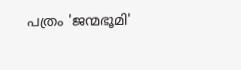പത്രം 'ജന്മഭൂമി'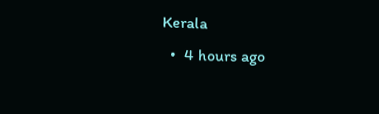Kerala
  •  4 hours ago